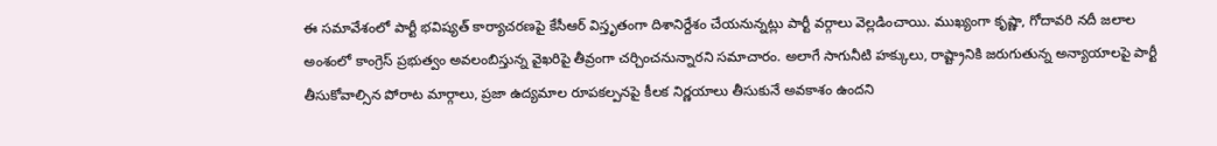ఈ సమావేశంలో పార్టీ భవిష్యత్ కార్యాచరణపై కేసీఆర్ విస్తృతంగా దిశానిర్దేశం చేయనున్నట్లు పార్టీ వర్గాలు వెల్లడించాయి. ముఖ్యంగా కృష్ణా, గోదావరి నదీ జలాల అంశంలో కాంగ్రెస్ ప్రభుత్వం అవలంబిస్తున్న వైఖరిపై తీవ్రంగా చర్చించనున్నారని సమాచారం. అలాగే సాగునీటి హక్కులు, రాష్ట్రానికి జరుగుతున్న అన్యాయాలపై పార్టీ తీసుకోవాల్సిన పోరాట మార్గాలు, ప్రజా ఉద్యమాల రూపకల్పనపై కీలక నిర్ణయాలు తీసుకునే అవకాశం ఉందని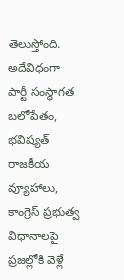తెలుస్తోంది.
అదేవిధంగా పార్టీ సంస్థాగత బలోపేతం, భవిష్యత్ రాజకీయ వ్యూహాలు, కాంగ్రెస్ ప్రభుత్వ విధానాలపై ప్రజల్లోకి వెళ్లే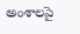అంశాలపై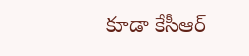కూడా కేసీఆర్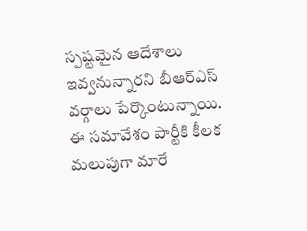స్పష్టమైన ఆదేశాలు ఇవ్వనున్నారని బీఆర్ఎస్ వర్గాలు పేర్కొంటున్నాయి. ఈ సమావేశం పార్టీకి కీలక మలుపుగా మారే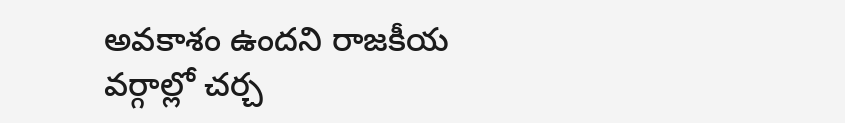అవకాశం ఉందని రాజకీయ వర్గాల్లో చర్చ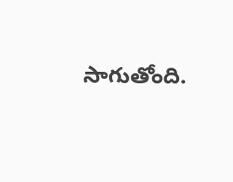సాగుతోంది.